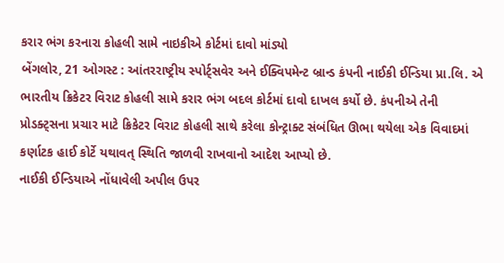કરાર ભંગ કરનારા કોહલી સામે નાઇકીએ કોર્ટમાં દાવો માંડ્યો
બેંગલોર, 21 ઓગસ્ટ : આંતરરાષ્ટ્રીય સ્પોર્ટ્સવેર અને ઈક્વિપમેન્ટ બ્રાન્ડ કંપની નાઈકી ઈન્ડિયા પ્રા.લિ. એ ભારતીય ક્રિકેટર વિરાટ કોહલી સામે કરાર ભંગ બદલ કોર્ટમાં દાવો દાખલ કર્યો છે. કંપનીએ તેની પ્રોડક્ટ્સના પ્રચાર માટે ક્રિકેટર વિરાટ કોહલી સાથે કરેલા કોન્ટ્રાક્ટ સંબંધિત ઊભા થયેલા એક વિવાદમાં કર્ણાટક હાઈ કોર્ટે યથાવત્ સ્થિતિ જાળવી રાખવાનો આદેશ આપ્યો છે.
નાઈકી ઈન્ડિયાએ નોંધાવેલી અપીલ ઉપર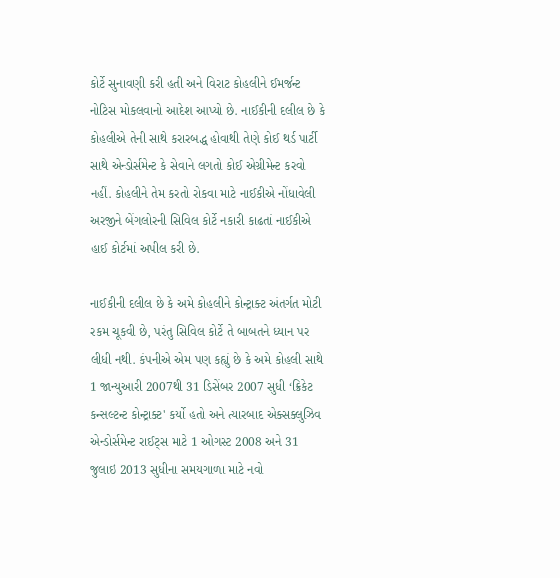કોર્ટે સુનાવણી કરી હતી અને વિરાટ કોહલીને ઈમર્જન્ટ નોટિસ મોકલવાનો આદેશ આપ્યો છે. નાઈકીની દલીલ છે કે કોહલીએ તેની સાથે કરારબદ્ધ હોવાથી તેણે કોઈ થર્ડ પાર્ટી સાથે એન્ડોર્સમેન્ટ કે સેવાને લગતો કોઈ એગ્રીમેન્ટ કરવો નહીં. કોહલીને તેમ કરતો રોકવા માટે નાઈકીએ નોંધાવેલી અરજીને બેંગલોરની સિવિલ કોર્ટે નકારી કાઢતાં નાઈકીએ હાઈ કોર્ટમાં અપીલ કરી છે.

નાઈકીની દલીલ છે કે અમે કોહલીને કોન્ટ્રાક્ટ અંતર્ગત મોટી રકમ ચૂકવી છે, પરંતુ સિવિલ કોર્ટે તે બાબતને ધ્યાન પર લીધી નથી. કંપનીએ એમ પણ કહ્યું છે કે અમે કોહલી સાથે 1 જાન્યુઆરી 2007થી 31 ડિસેંબર 2007 સુધી ‘ક્રિકેટ કન્સલ્ટન્ટ કોન્ટ્રાક્ટ' કર્યો હતો અને ત્યારબાદ એક્સક્લુઝિવ એન્ડોર્સમેન્ટ રાઈટ્સ માટે 1 ઓગસ્ટ 2008 અને 31 જુલાઇ 2013 સુધીના સમયગાળા માટે નવો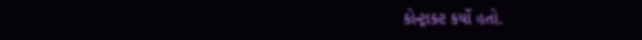કોન્ટ્રાક્ટ કર્યો હતો.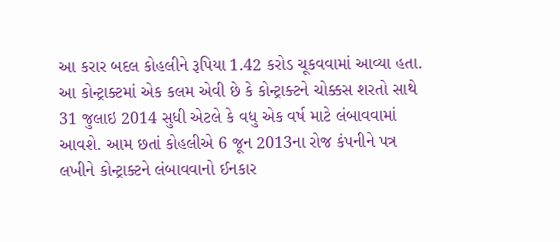આ કરાર બદલ કોહલીને રૂપિયા 1.42 કરોડ ચૂકવવામાં આવ્યા હતા. આ કોન્ટ્રાક્ટમાં એક કલમ એવી છે કે કોન્ટ્રાક્ટને ચોક્કસ શરતો સાથે 31 જુલાઇ 2014 સુધી એટલે કે વધુ એક વર્ષ માટે લંબાવવામાં આવશે. આમ છતાં કોહલીએ 6 જૂન 2013ના રોજ કંપનીને પત્ર લખીને કોન્ટ્રાક્ટને લંબાવવાનો ઈનકાર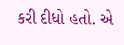કરી દીધો હતો. એ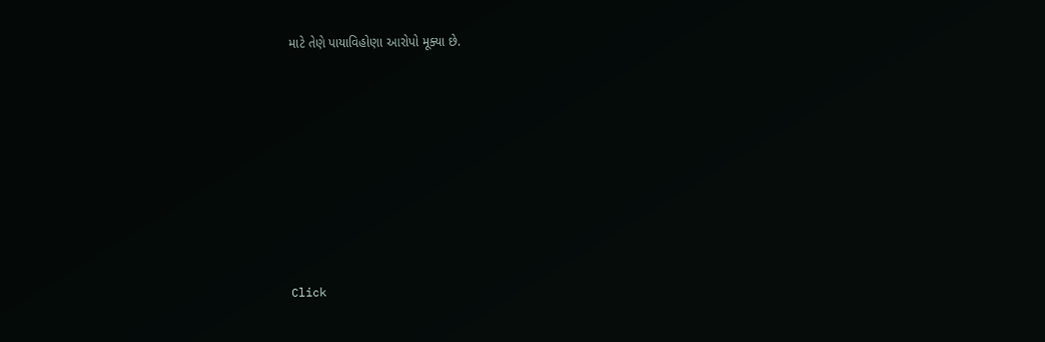માટે તેણે પાયાવિહોણા આરોપો મૂક્યા છે.












Click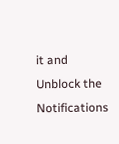it and Unblock the Notifications